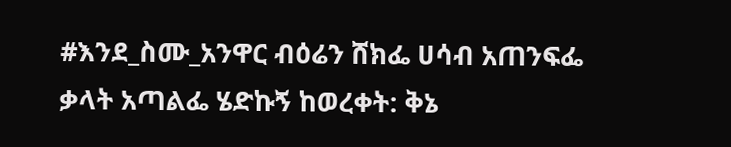#እንደ_ስሙ_አንዋር ብዕሬን ሸክፌ ሀሳብ አጠንፍፌ ቃላት አጣልፌ ሄድኩኝ ከወረቀት: ቅኔ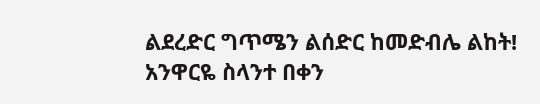ልደረድር ግጥሜን ልሰድር ከመድብሌ ልከት! አንዋርዬ ስላንተ በቀን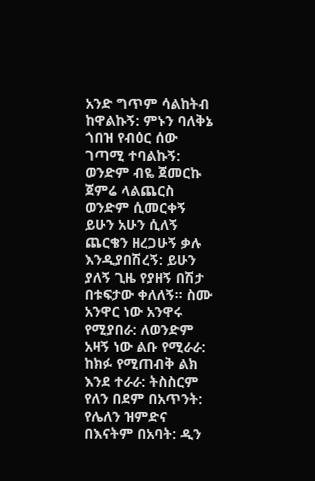አንድ ግጥም ሳልከትብ ከዋልኩኝ: ምኑን ባለቅኔ ጎበዝ የብዕር ሰው ገጣሚ ተባልኩኝ: ወንድም ብዬ ጀመርኩ ጀምሬ ላልጨርስ ወንድም ሲመርቀኝ ይሁን አሁን ሲለኝ ጨርቄን ዘረጋሁኝ ቃሉ እንዲያበሽረኝ: ይሁን ያለኝ ጊዜ የያዘኝ በሽታ በቱፍታው ቀለለኝ። ስሙ አንዋር ነው አንዋሩ የሚያበራ: ለወንድም አዛኝ ነው ልቡ የሚራራ: ከክፉ የሚጠብቅ ልክ እንደ ተራራ: ትስስርም የለን በደም በአጥንት: የሌለን ዝምድና በእናትም በአባት: ዲን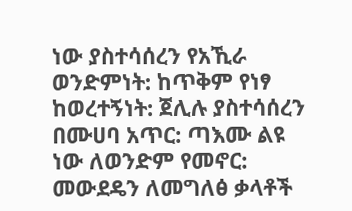ነው ያስተሳሰረን የአኺራ ወንድምነት: ከጥቅም የነፃ ከወረተኝነት: ጀሊሉ ያስተሳሰረን በሙሀባ አጥር: ጣእሙ ልዩ ነው ለወንድም የመኖር: መውደዴን ለመግለፅ ቃላቶች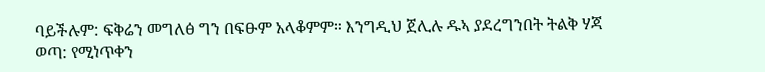ባይችሉም: ፍቅሬን መግለፅ ግን በፍፁም አላቆምም። እንግዲህ ጀሊሉ ዱኣ ያደረግንበት ትልቅ ሃጃ ወጣ: የሚነጥቀን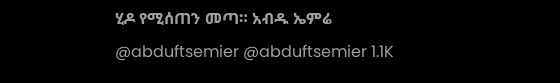ሂዶ የሚሰጠን መጣ። አብዱ ኤምሬ @abduftsemier @abduftsemier 1.1K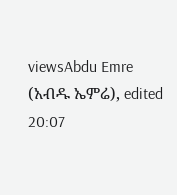viewsAbdu Emre (አብዱ ኤምሬ), edited 20:07